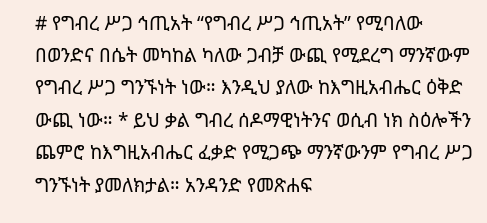# የግብረ ሥጋ ኅጢአት “የግብረ ሥጋ ኅጢአት” የሚባለው በወንድና በሴት መካከል ካለው ጋብቻ ውጪ የሚደረግ ማንኛውም የግብረ ሥጋ ግንኙነት ነው። እንዲህ ያለው ከእግዚአብሔር ዕቅድ ውጪ ነው። * ይህ ቃል ግብረ ሰዶማዊነትንና ወሲብ ነክ ስዕሎችን ጨምሮ ከእግዚአብሔር ፈቃድ የሚጋጭ ማንኛውንም የግብረ ሥጋ ግንኙነት ያመለክታል። አንዳንድ የመጽሐፍ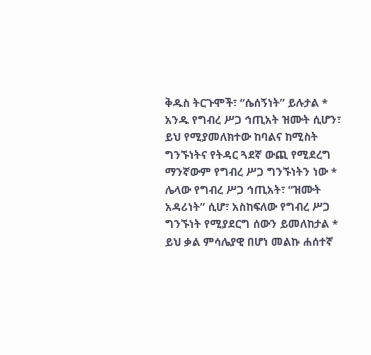ቅዱስ ትርጉሞች፣ “ሴሰኝነት” ይሉታል * አንዱ የግብረ ሥጋ ኅጢአት ዝሙት ሲሆን፣ ይህ የሚያመለክተው ከባልና ከሚስት ግንኙነትና የትዳር ጓደኛ ውጪ የሚደረግ ማንኛውም የግብረ ሥጋ ግንኙነትን ነው * ሌላው የግብረ ሥጋ ኅጢአት፣ “ዝሙት አዳሪነት” ሲሆ፣ አስከፍለው የግብረ ሥጋ ግንኙነት የሚያደርግ ሰውን ይመለከታል * ይህ ቃል ምሳሌያዊ በሆነ መልኩ ሐሰተኛ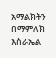አማልክትን በማምለክ እስራኤል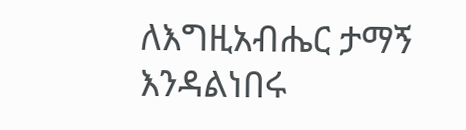ለእግዚአብሔር ታማኝ እንዳልነበሩ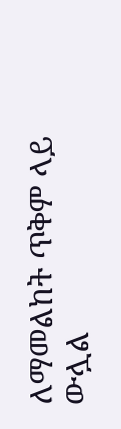ለማመልከት ጥቅም ላይ ውሏል